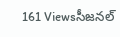161 Viewsసీజనల్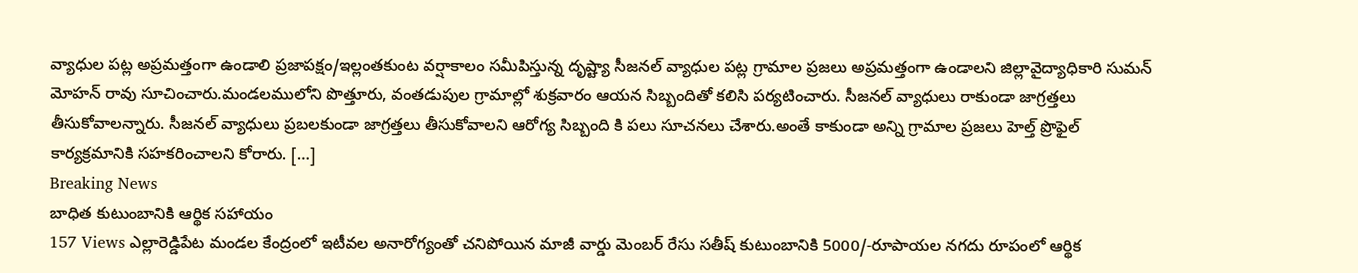వ్యాధుల పట్ల అప్రమత్తంగా ఉండాలి ప్రజాపక్షం/ఇల్లంతకుంట వర్షాకాలం సమీపిస్తున్న దృష్ట్యా సీజనల్ వ్యాధుల పట్ల గ్రామాల ప్రజలు అప్రమత్తంగా ఉండాలని జిల్లావైద్యాధికారి సుమన్ మోహన్ రావు సూచించారు.మండలములోని పొత్తూరు, వంతడుపుల గ్రామాల్లో శుక్రవారం ఆయన సిబ్బందితో కలిసి పర్యటించారు. సీజనల్ వ్యాధులు రాకుండా జాగ్రత్తలు తీసుకోవాలన్నారు. సీజనల్ వ్యాధులు ప్రబలకుండా జాగ్రత్తలు తీసుకోవాలని ఆరోగ్య సిబ్బంది కి పలు సూచనలు చేశారు.అంతే కాకుండా అన్ని గ్రామాల ప్రజలు హెల్త్ ప్రొఫైల్ కార్యక్రమానికి సహకరించాలని కోరారు. […]
Breaking News
బాధిత కుటుంబానికి ఆర్థిక సహాయం
157 Views ఎల్లారెడ్డిపేట మండల కేంద్రంలో ఇటీవల అనారోగ్యంతో చనిపోయిన మాజీ వార్డు మెంబర్ రేసు సతీష్ కుటుంబానికి 5000/-రూపాయల నగదు రూపంలో ఆర్థిక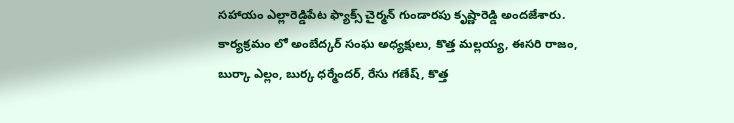సహాయం ఎల్లారెడ్డిపేట ఫ్యాక్స్ చైర్మన్ గుండారపు కృష్ణారెడ్డి అందజేశారు. కార్యక్రమం లో అంబేద్కర్ సంఘ అధ్యక్షులు, కొత్త మల్లయ్య, ఈసరి రాజం, బుర్కా ఎల్లం, బుర్క ధర్మేందర్, రేసు గణేష్, కొత్త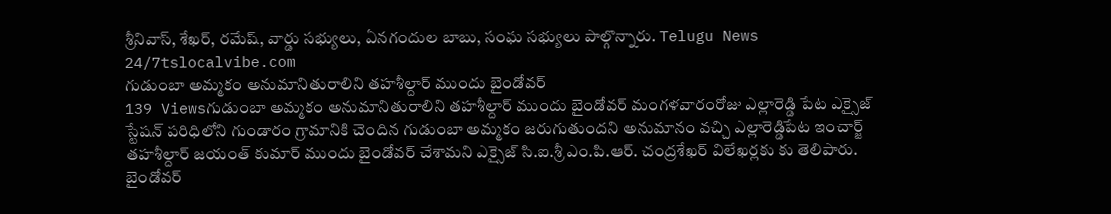శ్రీనివాస్, శేఖర్, రమేష్, వార్డు సభ్యులు, ఏనగందుల బాబు, సంఘ సభ్యులు పాల్గొన్నారు. Telugu News 24/7tslocalvibe.com
గుడుంబా అమ్మకం అనుమానితురాలిని తహశీల్దార్ ముందు బైండోవర్
139 Viewsగుడుంబా అమ్మకం అనుమానితురాలిని తహశీల్దార్ ముందు బైండోవర్ మంగళవారంరోజు ఎల్లారెడ్డి పేట ఎక్సైజ్ స్టేషన్ పరిధిలోని గుండారం గ్రామానికి చెందిన గుడుంబా అమ్మకం జరుగుతుందని అనుమానం వచ్చి ఎల్లారెడ్డిపేట ఇంచార్జ్ తహశీల్దార్ జయంత్ కుమార్ ముందు బైండోవర్ చేశామని ఎక్సైజ్ సి.ఐ.శ్రీ ఎం.పి.ఆర్. చంద్రశేఖర్ విలేఖర్లకు కు తెలిపారు. బైండోవర్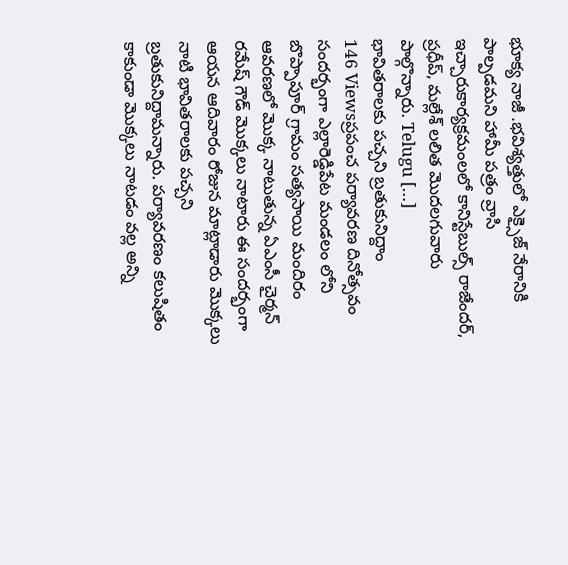భూక్య నాజీ .భవిశ్యత్తులో ఎక్సైజ్ నేరానికి పాల్పడమని హామీ పత్రం వ్రాసి ఇచ్చారుకార్యక్రమంలలో కానిస్టేబుల్స్ రాజేందర్, ప్రధీప్, మల్లేశ్ లలిత మొదలగువారు పాల్గొన్నారు. Telugu […]
భావితరాలకు పచ్చని బ్రతుకునిద్దాం
146 Viewsప్రపంచ పర్యావరణ దినోత్సవం సందర్భంగా ఎల్లారెడ్డిపేట మండలం లోని బొప్పాపూర్ గ్రామం సత్యసాయి మందిరం ఆవరణలో మొక్క నాటుతున్న ఏఎంసీ చైర్మన్ రమేష్ గౌడ్ మొక్కలు నాటారు ఈ సందర్భంగా ఆయన ఆదివారం రోజున మాట్లాడారు మొక్కలు నాటి భావితరాలకు పచ్చని బ్రతుకునిద్దామన్నారు. పర్యావరణం కలుషితం కాకుండా మొక్కలు నాటడం వల్ల అన్ని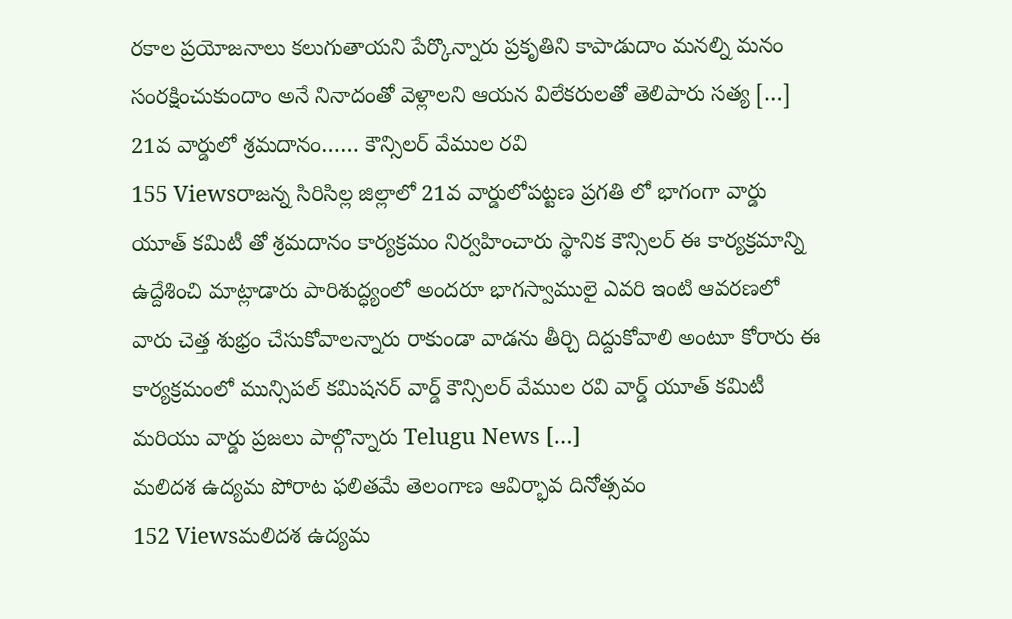రకాల ప్రయోజనాలు కలుగుతాయని పేర్కొన్నారు ప్రకృతిని కాపాడుదాం మనల్ని మనం సంరక్షించుకుందాం అనే నినాదంతో వెళ్లాలని ఆయన విలేకరులతో తెలిపారు సత్య […]
21వ వార్డులో శ్రమదానం…… కౌన్సిలర్ వేముల రవి
155 Viewsరాజన్న సిరిసిల్ల జిల్లాలో 21వ వార్డులోపట్టణ ప్రగతి లో భాగంగా వార్డు యూత్ కమిటీ తో శ్రమదానం కార్యక్రమం నిర్వహించారు స్థానిక కౌన్సిలర్ ఈ కార్యక్రమాన్ని ఉద్దేశించి మాట్లాడారు పారిశుద్ధ్యంలో అందరూ భాగస్వాములై ఎవరి ఇంటి ఆవరణలో వారు చెత్త శుభ్రం చేసుకోవాలన్నారు రాకుండా వాడను తీర్చి దిద్దుకోవాలి అంటూ కోరారు ఈ కార్యక్రమంలో మున్సిపల్ కమిషనర్ వార్డ్ కౌన్సిలర్ వేముల రవి వార్డ్ యూత్ కమిటీ మరియు వార్డు ప్రజలు పాల్గొన్నారు Telugu News […]
మలిదశ ఉద్యమ పోరాట ఫలితమే తెలంగాణ ఆవిర్భావ దినోత్సవం
152 Viewsమలిదశ ఉద్యమ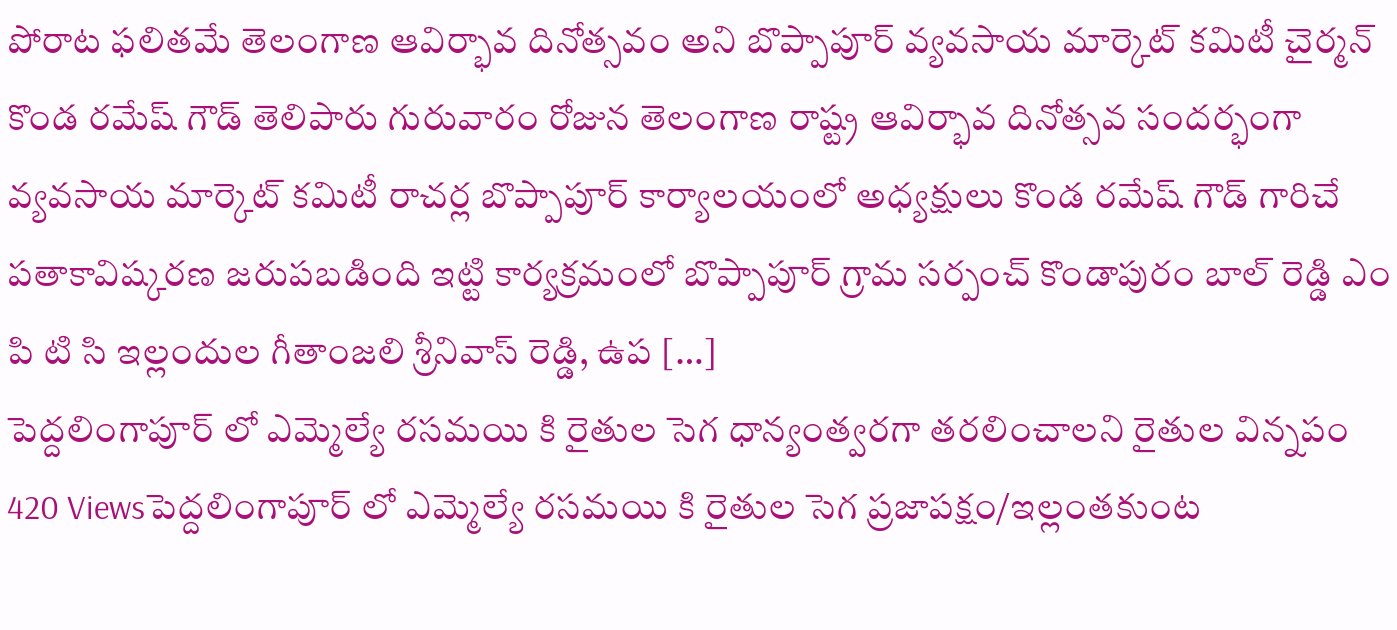పోరాట ఫలితమే తెలంగాణ ఆవిర్భావ దినోత్సవం అని బొప్పాపూర్ వ్యవసాయ మార్కెట్ కమిటీ చైర్మన్ కొండ రమేష్ గౌడ్ తెలిపారు గురువారం రోజున తెలంగాణ రాష్ట్ర ఆవిర్భావ దినోత్సవ సందర్భంగా వ్యవసాయ మార్కెట్ కమిటీ రాచర్ల బొప్పాపూర్ కార్యాలయంలో అధ్యక్షులు కొండ రమేష్ గౌడ్ గారిచే పతాకావిష్కరణ జరుపబడింది ఇట్టి కార్యక్రమంలో బొప్పాపూర్ గ్రామ సర్పంచ్ కొండాపురం బాల్ రెడ్డి ఎం పి టి సి ఇల్లందుల గీతాంజలి శ్రీనివాస్ రెడ్డి, ఉప […]
పెద్దలింగాపూర్ లో ఎమ్మెల్యే రసమయి కి రైతుల సెగ ధాన్యంత్వరగా తరలించాలని రైతుల విన్నపం
420 Viewsపెద్దలింగాపూర్ లో ఎమ్మెల్యే రసమయి కి రైతుల సెగ ప్రజాపక్షం/ఇల్లంతకుంట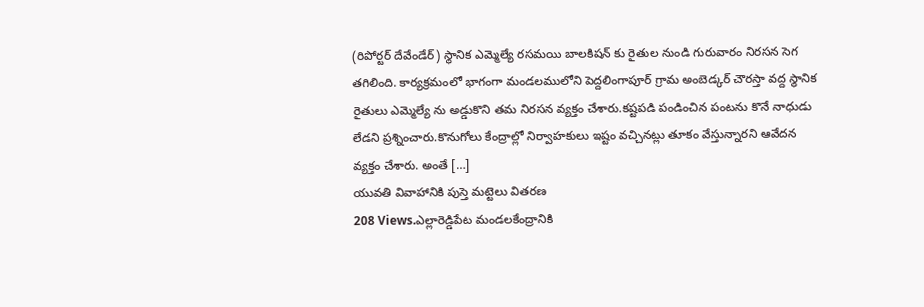(రిపోర్టర్ దేవేండేర్) స్థానిక ఎమ్మెల్యే రసమయి బాలకిషన్ కు రైతుల నుండి గురువారం నిరసన సెగ తగిలింది. కార్యక్రమంలో భాగంగా మండలములోని పెద్దలింగాపూర్ గ్రామ అంబెడ్కర్ చౌరస్తా వద్ద స్థానిక రైతులు ఎమ్మెల్యే ను అడ్డుకొని తమ నిరసన వ్యక్తం చేశారు.కష్టపడి పండించిన పంటను కొనే నాధుడు లేడని ప్రశ్నించారు.కొనుగోలు కేంద్రాల్లో నిర్వాహకులు ఇష్టం వచ్చినట్లు తూకం వేస్తున్నారని ఆవేదన వ్యక్తం చేశారు. అంతే […]
యువతి వివాహానికి పుస్తె మట్టెలు వితరణ
208 Views.ఎల్లారెడ్డిపేట మండలకేంద్రానికి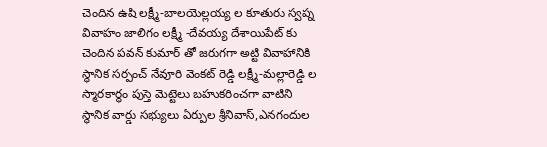చెందిన ఉషి లక్ష్మీ-బాలయెల్లయ్య ల కూతురు స్వప్న వివాహం జాలిగం లక్ష్మీ -దేవయ్య దేశాయిపేట్ కు చెందిన పవన్ కుమార్ తో జరుగగా అట్టి వివాహానికి స్థానిక సర్పంచ్ నేవూరి వెంకట్ రెడ్డి లక్ష్మీ-మల్లారెడ్డి ల స్మారకార్థం పుస్తె మెట్టెలు బహుకరించగా వాటిని స్థానిక వార్డు సభ్యులు ఏర్పుల శ్రీనివాస్,ఎనగందుల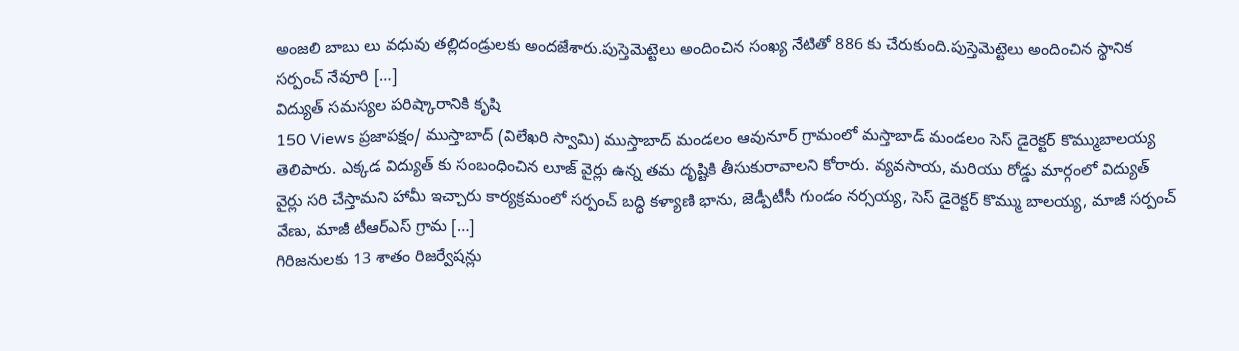అంజలి బాబు లు వధువు తల్లిదండ్రులకు అందజేశారు.పుస్తెమెట్టెలు అందించిన సంఖ్య నేటితో 886 కు చేరుకుంది.పుస్తెమెట్టెలు అందించిన స్థానిక సర్పంచ్ నేవూరి […]
విద్యుత్ సమస్యల పరిష్కారానికి కృషి
150 Views ప్రజాపక్షం/ ముస్తాబాద్ (విలేఖరి స్వామి) ముస్తాబాద్ మండలం ఆవునూర్ గ్రామంలో మస్తాబాడ్ మండలం సెస్ డైరెక్టర్ కొమ్ముబాలయ్య తెలిపారు. ఎక్కడ విద్యుత్ కు సంబంధించిన లూజ్ వైర్లు ఉన్న తమ దృష్టికి తీసుకురావాలని కోరారు. వ్యవసాయ, మరియు రోడ్డు మార్గంలో విద్యుత్ వైర్లు సరి చేస్తామని హామీ ఇచ్చారు కార్యక్రమంలో సర్పంచ్ బద్ధి కళ్యాణి భాను, జెడ్పీటీసీ గుండం నర్సయ్య, సెస్ డైరెక్టర్ కొమ్ము బాలయ్య, మాజీ సర్పంచ్ వేణు, మాజీ టీఆర్ఎస్ గ్రామ […]
గిరిజనులకు 13 శాతం రిజర్వేషన్లు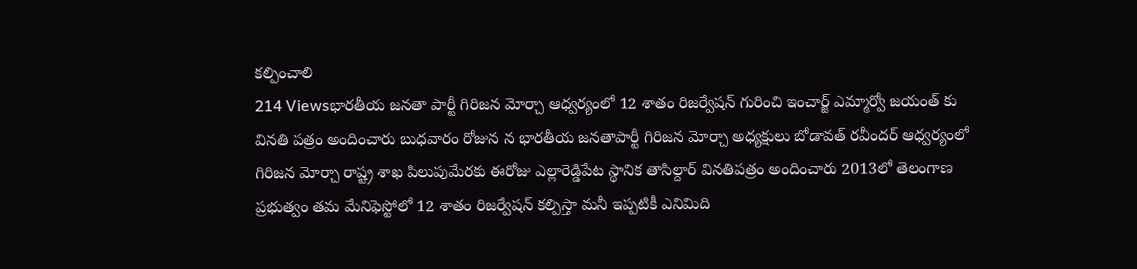కల్పించాలి
214 Viewsభారతీయ జనతా పార్టీ గిరిజన మోర్చా ఆధ్వర్యంలో 12 శాతం రిజర్వేషన్ గురించి ఇంచార్జ్ ఎమ్మార్వో జయంత్ కు వినతి పత్రం అందించారు బుధవారం రోజున న భారతీయ జనతాపార్టీ గిరిజన మోర్చా అధ్యక్షులు బోడావత్ రవీందర్ ఆధ్వర్యంలో గిరిజన మోర్చా రాష్ట్ర శాఖ పిలుపుమేరకు ఈరోజు ఎల్లారెడ్డిపేట స్థానిక తాసిల్దార్ వినతిపత్రం అందించారు 2013లో తెలంగాణ ప్రభుత్వం తమ మేనిఫెస్టోలో 12 శాతం రిజర్వేషన్ కల్పిస్తా మనీ ఇప్పటికీ ఎనిమిది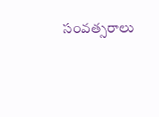సంవత్సరాలు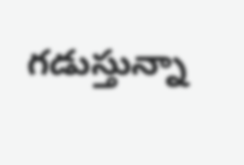గడుస్తున్నా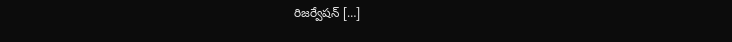రిజర్వేషన్ […]